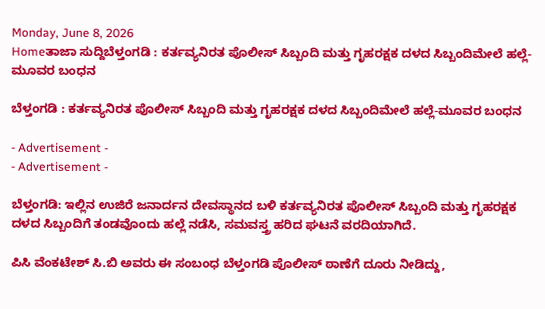Monday, June 8, 2026
Homeತಾಜಾ ಸುದ್ದಿಬೆಳ್ತಂಗಡಿ : ಕರ್ತವ್ಯನಿರತ ಪೊಲೀಸ್ ಸಿಬ್ಬಂದಿ ಮತ್ತು ಗೃಹರಕ್ಷಕ ದಳದ ಸಿಬ್ಬಂದಿಮೇಲೆ ಹಲ್ಲೆ-ಮೂವರ ಬಂಧನ

ಬೆಳ್ತಂಗಡಿ : ಕರ್ತವ್ಯನಿರತ ಪೊಲೀಸ್ ಸಿಬ್ಬಂದಿ ಮತ್ತು ಗೃಹರಕ್ಷಕ ದಳದ ಸಿಬ್ಬಂದಿಮೇಲೆ ಹಲ್ಲೆ-ಮೂವರ ಬಂಧನ

- Advertisement -
- Advertisement -

ಬೆಳ್ತಂಗಡಿ: ಇಲ್ಲಿನ ಉಜಿರೆ ಜನಾರ್ದನ ದೇವಸ್ಥಾನದ ಬಳಿ ಕರ್ತವ್ಯನಿರತ ಪೊಲೀಸ್ ಸಿಬ್ಬಂದಿ ಮತ್ತು ಗೃಹರಕ್ಷಕ ದಳದ ಸಿಬ್ಬಂದಿಗೆ ತಂಡವೊಂದು‌ ಹಲ್ಲೆ ನಡೆಸಿ, ಸಮವಸ್ತ್ರ ಹರಿದ ಘಟನೆ ವರದಿಯಾಗಿದೆ.

ಪಿಸಿ ವೆಂಕಟೇಶ್ ಸಿ.ಬಿ‌ ಅವರು ಈ‌ ಸಂಬಂಧ ಬೆಳ್ತಂಗಡಿ ಪೊಲೀಸ್ ಠಾಣೆಗೆ ದೂರು ನೀಡಿದ್ದು,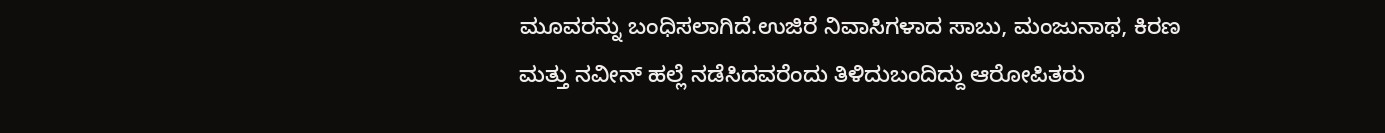ಮೂವರನ್ನು ಬಂಧಿಸಲಾಗಿದೆ.ಉಜಿರೆ ನಿವಾಸಿಗಳಾದ ಸಾಬು, ಮಂಜುನಾಥ, ಕಿರಣ ಮತ್ತು ನವೀನ್ ಹಲ್ಲೆ‌ ನಡೆಸಿದವರೆಂದು ತಿಳಿದುಬಂದಿದ್ದು ಆರೋಪಿತರು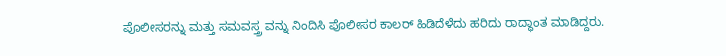ಪೊಲೀಸರನ್ನು ಮತ್ತು ಸಮವಸ್ತ್ರ ವನ್ನು ನಿಂದಿಸಿ ಪೊಲೀಸರ ಕಾಲರ್ ಹಿಡಿದೆಳೆದು ಹರಿದು ರಾದ್ಧಾಂತ ಮಾಡಿದ್ದರು.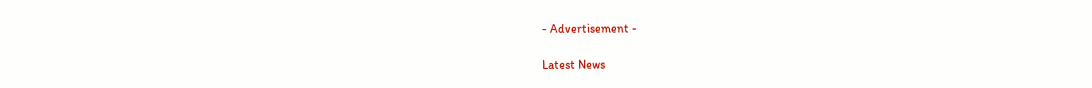- Advertisement -

Latest News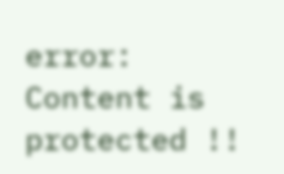error: Content is protected !!